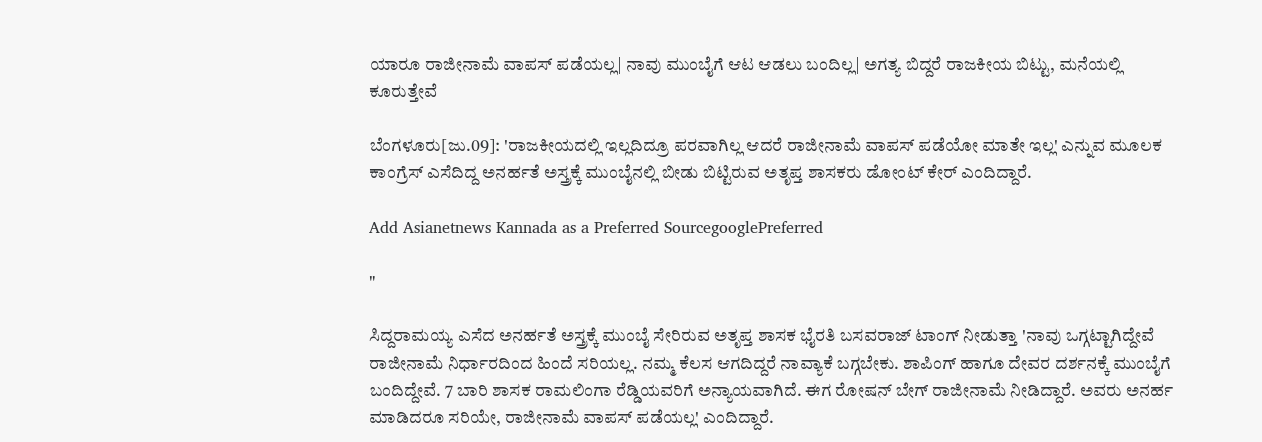ಯಾರೂ ರಾಜೀನಾಮೆ ವಾಪಸ್ ಪಡೆಯಲ್ಲ| ನಾವು ಮುಂಬೈಗೆ ಆಟ ಆಡಲು ಬಂದಿಲ್ಲ| ಅಗತ್ಯ ಬಿದ್ದರೆ ರಾಜಕೀಯ ಬಿಟ್ಟು, ಮನೆಯಲ್ಲಿ ಕೂರುತ್ತೇವೆ

ಬೆಂಗಳೂರು[ಜು.09]: 'ರಾಜಕೀಯದಲ್ಲಿ ಇಲ್ಲದಿದ್ರೂ ಪರವಾಗಿಲ್ಲ ಆದರೆ ರಾಜೀನಾಮೆ ವಾಪಸ್ ಪಡೆಯೋ ಮಾತೇ ಇಲ್ಲ' ಎನ್ನುವ ಮೂಲಕ ಕಾಂಗ್ರೆಸ್ ಎಸೆದಿದ್ದ ಅನರ್ಹತೆ ಅಸ್ತ್ರಕ್ಕೆ ಮುಂಬೈನಲ್ಲಿ ಬೀಡು ಬಿಟ್ಟಿರುವ ಅತೃಪ್ತ ಶಾಸಕರು ಡೋಂಟ್ ಕೇರ್ ಎಂದಿದ್ದಾರೆ.

Add Asianetnews Kannada as a Preferred SourcegooglePreferred

"

ಸಿದ್ದರಾಮಯ್ಯ ಎಸೆದ ಅನರ್ಹತೆ ಅಸ್ತ್ರಕ್ಕೆ ಮುಂಬೈ ಸೇರಿರುವ ಅತೃಪ್ತ ಶಾಸಕ ಭೈರತಿ ಬಸವರಾಜ್ ಟಾಂಗ್ ನೀಡುತ್ತಾ 'ನಾವು ಒಗ್ಗಟ್ಟಾಗಿದ್ದೇವೆ ರಾಜೀನಾಮೆ ನಿರ್ಧಾರದಿಂದ ಹಿಂದೆ ಸರಿಯಲ್ಲ. ನಮ್ಮ ಕೆಲಸ ಆಗದಿದ್ದರೆ ನಾವ್ಯಾಕೆ ಬಗ್ಗಬೇಕು. ಶಾಪಿಂಗ್ ಹಾಗೂ ದೇವರ ದರ್ಶನಕ್ಕೆ ಮುಂಬೈಗೆ ಬಂದಿದ್ದೇವೆ. 7 ಬಾರಿ ಶಾಸಕ ರಾಮಲಿಂಗಾ ರೆಡ್ಡಿಯವರಿಗೆ ಅನ್ಯಾಯವಾಗಿದೆ. ಈಗ ರೋಷನ್ ಬೇಗ್ ರಾಜೀನಾಮೆ ನೀಡಿದ್ದಾರೆ. ಅವರು ಅನರ್ಹ ಮಾಡಿದರೂ ಸರಿಯೇ, ರಾಜೀನಾಮೆ ವಾಪಸ್ ಪಡೆಯಲ್ಲ' ಎಂದಿದ್ದಾರೆ.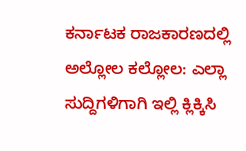ಕರ್ನಾಟಕ ರಾಜಕಾರಣದಲ್ಲಿ ಅಲ್ಲೋಲ ಕಲ್ಲೋಲ: ಎಲ್ಲಾ ಸುದ್ದಿಗಳಿಗಾಗಿ ಇಲ್ಲಿ ಕ್ಲಿಕ್ಕಿಸಿ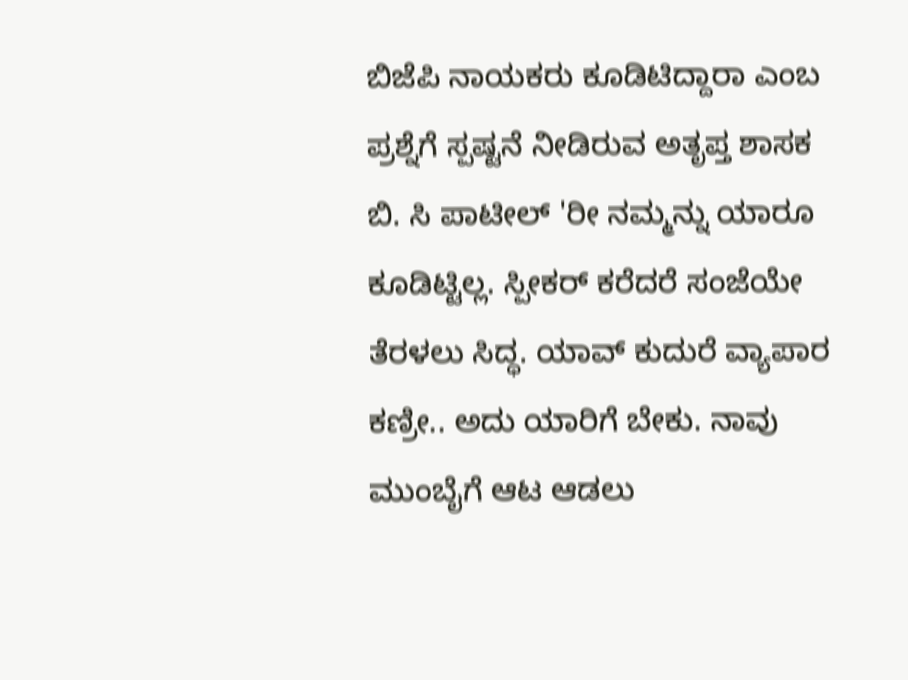ಬಿಜೆಪಿ ನಾಯಕರು ಕೂಡಿಟಿದ್ದಾರಾ ಎಂಬ ಪ್ರಶ್ನೆಗೆ ಸ್ಪಷ್ಟನೆ ನೀಡಿರುವ ಅತೃಪ್ತ ಶಾಸಕ ಬಿ. ಸಿ ಪಾಟೀಲ್ 'ರೀ ನಮ್ಮನ್ನು ಯಾರೂ ಕೂಡಿಟ್ಟಿಲ್ಲ. ಸ್ಪೀಕರ್ ಕರೆದರೆ ಸಂಜೆಯೇ ತೆರಳಲು ಸಿದ್ಧ. ಯಾವ್ ಕುದುರೆ ವ್ಯಾಪಾರ ಕಣ್ರೀ.. ಅದು ಯಾರಿಗೆ ಬೇಕು. ನಾವು ಮುಂಬೈಗೆ ಆಟ ಆಡಲು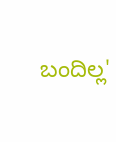ಬಂದಿಲ್ಲ'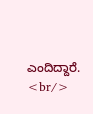ಎಂದಿದ್ದಾರೆ. <br/>